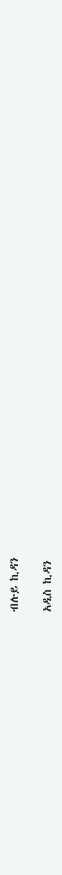ብሉይ ኪዳን

አዲስ ኪዳን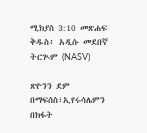ሚክያስ 3:10 መጽሐፍ ቅዱስ፥ አዲሱ መደበኛ ትርጒም (NASV)

ጽዮንን ደም በማፍሰስ፣ኢየሩሳሌምን በክፋት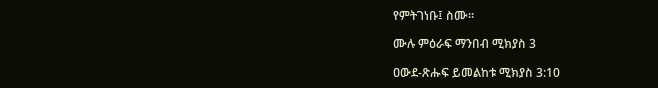የምትገነቡ፤ ስሙ።

ሙሉ ምዕራፍ ማንበብ ሚክያስ 3

ዐውደ-ጽሑፍ ይመልከቱ ሚክያስ 3:10